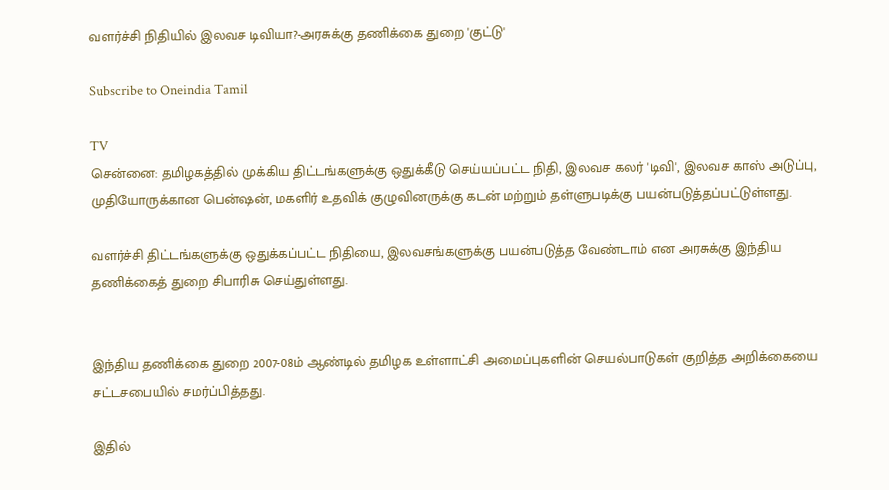வளர்ச்சி நிதியில் இலவச டிவியா?-அரசுக்கு தணிக்கை துறை 'குட்டு'

Subscribe to Oneindia Tamil

TV
சென்னை: தமிழகத்தில் முக்கிய திட்டங்களுக்கு ஒதுக்கீடு செய்யப்பட்ட நிதி, இலவச கலர் 'டிவி', இலவச காஸ் அடுப்பு, முதியோருக்கான பென்ஷன், மகளிர் உதவிக் குழுவினருக்கு கடன் மற்றும் தள்ளுபடிக்கு பயன்படுத்தப்பட்டுள்ளது.

வளர்ச்சி திட்டங்களுக்கு ஒதுக்கப்பட்ட நிதியை, இலவசங்களுக்கு பயன்படுத்த வேண்டாம் என அரசுக்கு இந்திய தணிக்கைத் துறை சிபாரிசு செய்துள்ளது.


இந்திய தணிக்கை துறை 2007-08ம் ஆண்டில் தமிழக உள்ளாட்சி அமைப்புகளின் செயல்பாடுகள் குறித்த அறிக்கையை சட்டசபையில் சமர்ப்பித்தது.

இதில்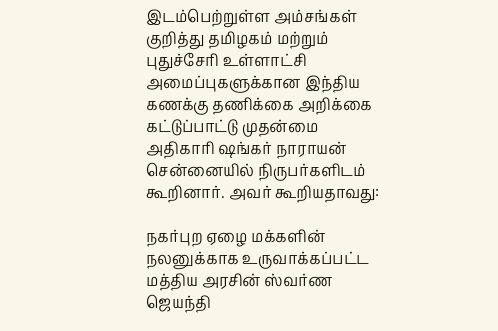இடம்பெற்றுள்ள அம்சங்கள் குறித்து தமிழகம் மற்றும் புதுச்சேரி உள்ளாட்சி அமைப்புகளுக்கான இந்திய கணக்கு தணிக்கை அறிக்கை கட்டுப்பாட்டு முதன்மை அதிகாரி ஷங்கர் நாராயன் சென்னையில் நிருபர்களிடம் கூறினார். அவர் கூறியதாவது:

நகர்புற ஏழை மக்களின் நலனுக்காக உருவாக்கப்பட்ட மத்திய அரசின் ஸ்வர்ண ஜெயந்தி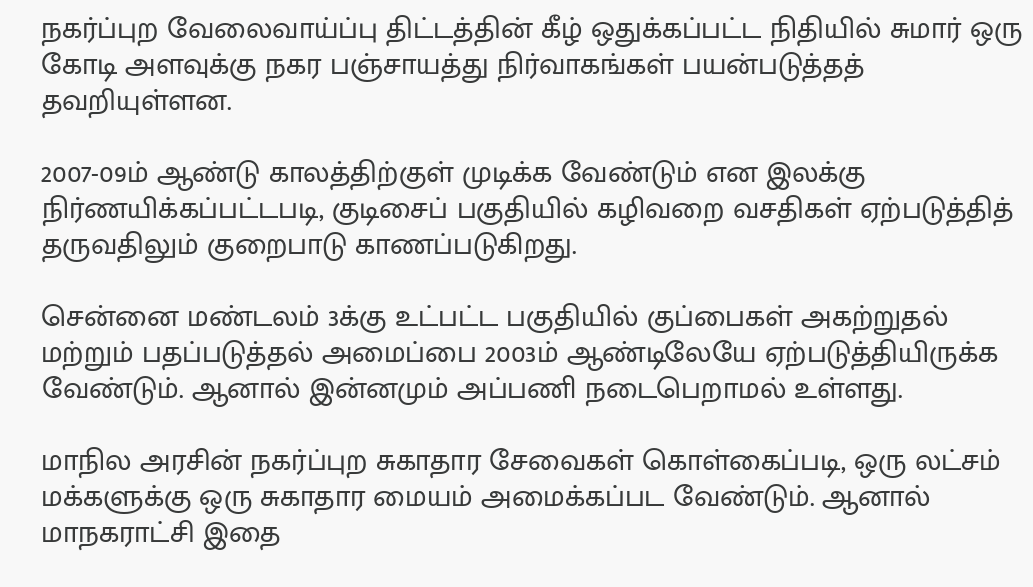நகர்ப்புற வேலைவாய்ப்பு திட்டத்தின் கீழ் ஒதுக்கப்பட்ட நிதியில் சுமார் ஒரு கோடி அளவுக்கு நகர பஞ்சாயத்து நிர்வாகங்கள் பயன்படுத்தத் தவறியுள்ளன.

2007-09ம் ஆண்டு காலத்திற்குள் முடிக்க வேண்டும் என இலக்கு நிர்ணயிக்கப்பட்டபடி, குடிசைப் பகுதியில் கழிவறை வசதிகள் ஏற்படுத்தித் தருவதிலும் குறைபாடு காணப்படுகிறது.

சென்னை மண்டலம் 3க்கு உட்பட்ட பகுதியில் குப்பைகள் அகற்றுதல் மற்றும் பதப்படுத்தல் அமைப்பை 2003ம் ஆண்டிலேயே ஏற்படுத்தியிருக்க வேண்டும். ஆனால் இன்னமும் அப்பணி நடைபெறாமல் உள்ளது.

மாநில அரசின் நகர்ப்புற சுகாதார சேவைகள் கொள்கைப்படி, ஒரு லட்சம் மக்களுக்கு ஒரு சுகாதார மையம் அமைக்கப்பட வேண்டும். ஆனால் மாநகராட்சி இதை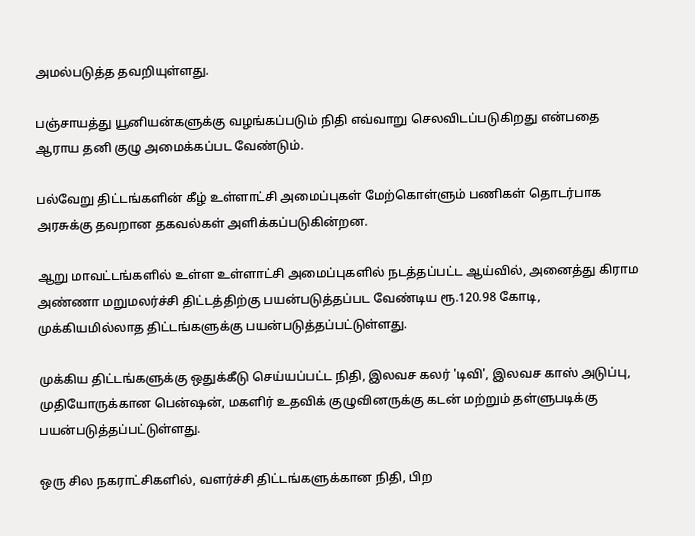அமல்படுத்த தவறியுள்ளது.

பஞ்சாயத்து யூனியன்களுக்கு வழங்கப்படும் நிதி எவ்வாறு செலவிடப்படுகிறது என்பதை ஆராய தனி குழு அமைக்கப்பட வேண்டும்.

பல்வேறு திட்டங்களின் கீழ் உள்ளாட்சி அமைப்புகள் மேற்கொள்ளும் பணிகள் தொடர்பாக அரசுக்கு தவறான தகவல்கள் அளிக்கப்படுகின்றன.

ஆறு மாவட்டங்களில் உள்ள உள்ளாட்சி அமைப்புகளில் நடத்தப்பட்ட ஆய்வில், அனைத்து கிராம அண்ணா மறுமலர்ச்சி திட்டத்திற்கு பயன்படுத்தப்பட வேண்டிய ரூ.120.98 கோடி, முக்கியமில்லாத திட்டங்களுக்கு பயன்படுத்தப்பட்டுள்ளது.

முக்கிய திட்டங்களுக்கு ஒதுக்கீடு செய்யப்பட்ட நிதி, இலவச கலர் 'டிவி', இலவச காஸ் அடுப்பு, முதியோருக்கான பென்ஷன், மகளிர் உதவிக் குழுவினருக்கு கடன் மற்றும் தள்ளுபடிக்கு பயன்படுத்தப்பட்டுள்ளது.

ஒரு சில நகராட்சிகளில், வளர்ச்சி திட்டங்களுக்கான நிதி, பிற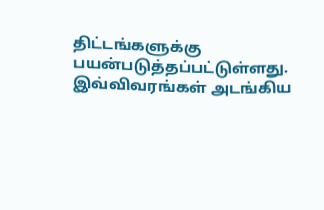திட்டங்களுக்கு பயன்படுத்தப்பட்டுள்ளது. இவ்விவரங்கள் அடங்கிய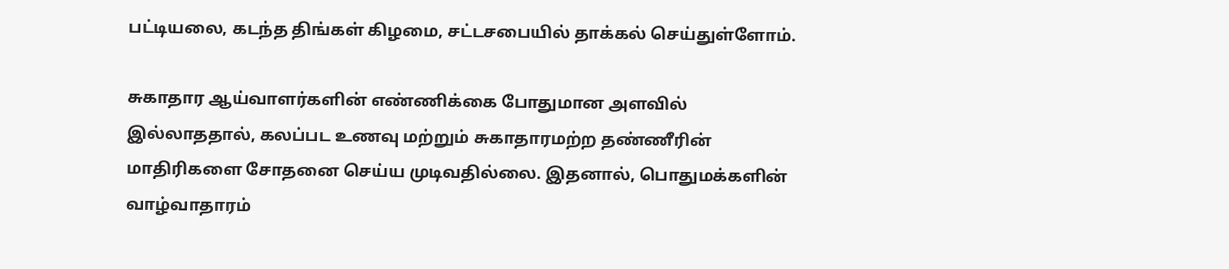பட்டியலை, கடந்த திங்கள் கிழமை, சட்டசபையில் தாக்கல் செய்துள்ளோம்.

சுகாதார ஆய்வாளர்களின் எண்ணிக்கை போதுமான அளவில் இல்லாததால், கலப்பட உணவு மற்றும் சுகாதாரமற்ற தண்ணீரின் மாதிரிகளை சோதனை செய்ய முடிவதில்லை. இதனால், பொதுமக்களின் வாழ்வாதாரம்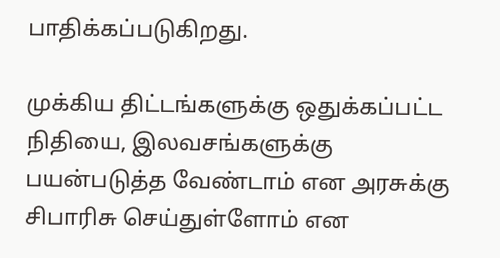பாதிக்கப்படுகிறது.

முக்கிய திட்டங்களுக்கு ஒதுக்கப்பட்ட நிதியை, இலவசங்களுக்கு பயன்படுத்த வேண்டாம் என அரசுக்கு சிபாரிசு செய்துள்ளோம் என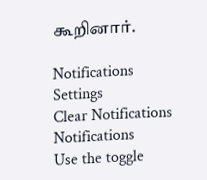கூறினார்.

Notifications
Settings
Clear Notifications
Notifications
Use the toggle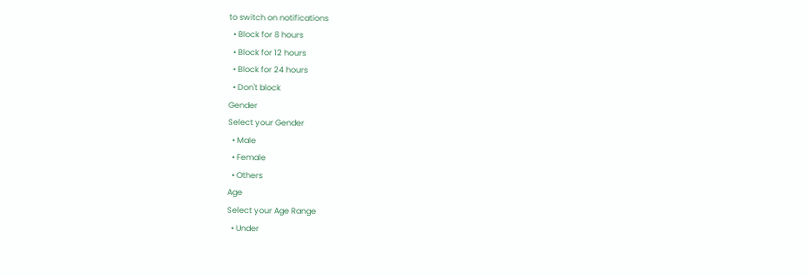to switch on notifications
  • Block for 8 hours
  • Block for 12 hours
  • Block for 24 hours
  • Don't block
Gender
Select your Gender
  • Male
  • Female
  • Others
Age
Select your Age Range
  • Under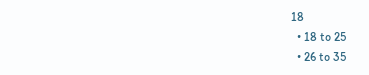18
  • 18 to 25
  • 26 to 35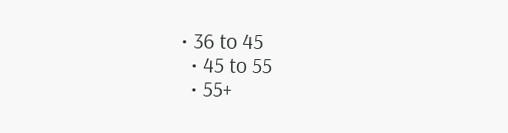• 36 to 45
  • 45 to 55
  • 55+